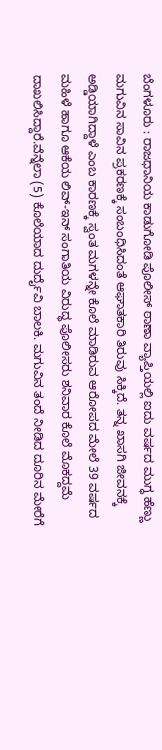ಬೆಂಗಳೂರು : ರಾಜಧಾನಿಯ ಕಾಡುಗೋಡಿ ಪೊಲೀಸ್ ಠಾಣಾ ವ್ಯಾಪ್ತಿಯಲ್ಲಿ ಐದು ವರ್ಷದ ಮುಗ್ಧ ಹೆಣ್ಣು ಮಗುವಿನ ಸಾವಿನ ಪ್ರಕರಣಕ್ಕೆ ಸಂಬಂಧಿಸಿದಂತೆ ಆಘಾತಕಾರಿ ತಿರುವು ಸಿಕ್ಕಿದೆ. ತನ್ನ ಖಾಸಗಿ ಜೀವನಕ್ಕೆ ಅಡ್ಡಿಯಾಗಿದ್ದಾಳೆ ಎಂಬ ಕಾರಣಕ್ಕೆ ಸ್ವಂತ ಮಗಳನ್ನೇ ಕೊಲೆ ಮಾಡಿರುವ ಆರೋಪದ ಮೇಲೆ 39 ವರ್ಷದ ಮಹಿಳೆ ಹಾಗೂ ಆಕೆಯ ಲಿವ್-ಇನ್ ಸಂಗಾತಿಯ ವಿರುದ್ಧ ಪೊಲೀಸರು ಶನಿವಾರ ಕೊಲೆ ಮೊಕದ್ದಮೆ ದಾಖಲಿಸಿದ್ದಾರೆ.ವೆನ್ನೆಲಾ (5) ಕೊಲೆಯಾದ ದುರ್ದೈವಿ ಬಾಲಕಿ. ಮಗುವಿನ ತಂದೆ ನೀಡಿದ ದೂರಿನ ಮೇರೆಗೆ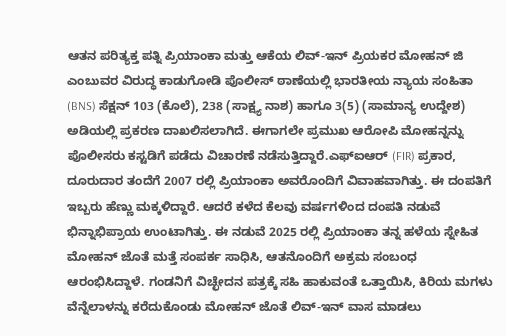ಆತನ ಪರಿತ್ಯಕ್ತ ಪತ್ನಿ ಪ್ರಿಯಾಂಕಾ ಮತ್ತು ಆಕೆಯ ಲಿವ್-ಇನ್ ಪ್ರಿಯಕರ ಮೋಹನ್ ಜಿ ಎಂಬುವರ ವಿರುದ್ಧ ಕಾಡುಗೋಡಿ ಪೊಲೀಸ್ ಠಾಣೆಯಲ್ಲಿ ಭಾರತೀಯ ನ್ಯಾಯ ಸಂಹಿತಾ (BNS) ಸೆಕ್ಷನ್ 103 (ಕೊಲೆ), 238 (ಸಾಕ್ಷ್ಯ ನಾಶ) ಹಾಗೂ 3(5) (ಸಾಮಾನ್ಯ ಉದ್ದೇಶ) ಅಡಿಯಲ್ಲಿ ಪ್ರಕರಣ ದಾಖಲಿಸಲಾಗಿದೆ. ಈಗಾಗಲೇ ಪ್ರಮುಖ ಆರೋಪಿ ಮೋಹನ್ನನ್ನು ಪೊಲೀಸರು ಕಸ್ಟಡಿಗೆ ಪಡೆದು ವಿಚಾರಣೆ ನಡೆಸುತ್ತಿದ್ದಾರೆ.ಎಫ್ಐಆರ್ (FIR) ಪ್ರಕಾರ, ದೂರುದಾರ ತಂದೆಗೆ 2007 ರಲ್ಲಿ ಪ್ರಿಯಾಂಕಾ ಅವರೊಂದಿಗೆ ವಿವಾಹವಾಗಿತ್ತು. ಈ ದಂಪತಿಗೆ ಇಬ್ಬರು ಹೆಣ್ಣು ಮಕ್ಕಳಿದ್ದಾರೆ. ಆದರೆ ಕಳೆದ ಕೆಲವು ವರ್ಷಗಳಿಂದ ದಂಪತಿ ನಡುವೆ ಭಿನ್ನಾಭಿಪ್ರಾಯ ಉಂಟಾಗಿತ್ತು. ಈ ನಡುವೆ 2025 ರಲ್ಲಿ ಪ್ರಿಯಾಂಕಾ ತನ್ನ ಹಳೆಯ ಸ್ನೇಹಿತ ಮೋಹನ್ ಜೊತೆ ಮತ್ತೆ ಸಂಪರ್ಕ ಸಾಧಿಸಿ, ಆತನೊಂದಿಗೆ ಅಕ್ರಮ ಸಂಬಂಧ ಆರಂಭಿಸಿದ್ದಾಳೆ. ಗಂಡನಿಗೆ ವಿಚ್ಛೇದನ ಪತ್ರಕ್ಕೆ ಸಹಿ ಹಾಕುವಂತೆ ಒತ್ತಾಯಿಸಿ, ಕಿರಿಯ ಮಗಳು ವೆನ್ನೆಲಾಳನ್ನು ಕರೆದುಕೊಂಡು ಮೋಹನ್ ಜೊತೆ ಲಿವ್-ಇನ್ ವಾಸ ಮಾಡಲು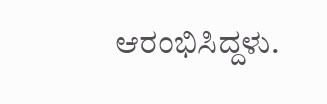ಆರಂಭಿಸಿದ್ದಳು.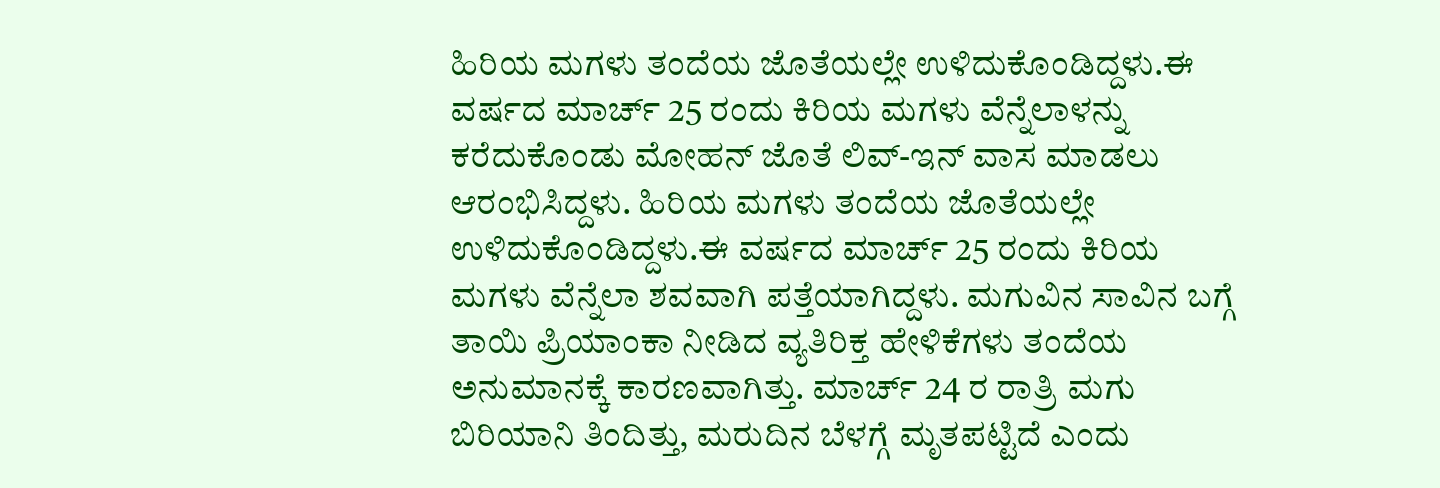ಹಿರಿಯ ಮಗಳು ತಂದೆಯ ಜೊತೆಯಲ್ಲೇ ಉಳಿದುಕೊಂಡಿದ್ದಳು.ಈ ವರ್ಷದ ಮಾರ್ಚ್ 25 ರಂದು ಕಿರಿಯ ಮಗಳು ವೆನ್ನೆಲಾಳನ್ನು ಕರೆದುಕೊಂಡು ಮೋಹನ್ ಜೊತೆ ಲಿವ್-ಇನ್ ವಾಸ ಮಾಡಲು ಆರಂಭಿಸಿದ್ದಳು. ಹಿರಿಯ ಮಗಳು ತಂದೆಯ ಜೊತೆಯಲ್ಲೇ ಉಳಿದುಕೊಂಡಿದ್ದಳು.ಈ ವರ್ಷದ ಮಾರ್ಚ್ 25 ರಂದು ಕಿರಿಯ ಮಗಳು ವೆನ್ನೆಲಾ ಶವವಾಗಿ ಪತ್ತೆಯಾಗಿದ್ದಳು. ಮಗುವಿನ ಸಾವಿನ ಬಗ್ಗೆ ತಾಯಿ ಪ್ರಿಯಾಂಕಾ ನೀಡಿದ ವ್ಯತಿರಿಕ್ತ ಹೇಳಿಕೆಗಳು ತಂದೆಯ ಅನುಮಾನಕ್ಕೆ ಕಾರಣವಾಗಿತ್ತು. ಮಾರ್ಚ್ 24 ರ ರಾತ್ರಿ ಮಗು ಬಿರಿಯಾನಿ ತಿಂದಿತ್ತು, ಮರುದಿನ ಬೆಳಗ್ಗೆ ಮೃತಪಟ್ಟಿದೆ ಎಂದು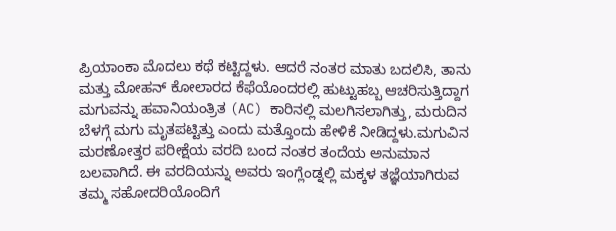ಪ್ರಿಯಾಂಕಾ ಮೊದಲು ಕಥೆ ಕಟ್ಟಿದ್ದಳು. ಆದರೆ ನಂತರ ಮಾತು ಬದಲಿಸಿ, ತಾನು ಮತ್ತು ಮೋಹನ್ ಕೋಲಾರದ ಕೆಫೆಯೊಂದರಲ್ಲಿ ಹುಟ್ಟುಹಬ್ಬ ಆಚರಿಸುತ್ತಿದ್ದಾಗ ಮಗುವನ್ನು ಹವಾನಿಯಂತ್ರಿತ (AC) ಕಾರಿನಲ್ಲಿ ಮಲಗಿಸಲಾಗಿತ್ತು, ಮರುದಿನ ಬೆಳಗ್ಗೆ ಮಗು ಮೃತಪಟ್ಟಿತ್ತು ಎಂದು ಮತ್ತೊಂದು ಹೇಳಿಕೆ ನೀಡಿದ್ದಳು.ಮಗುವಿನ ಮರಣೋತ್ತರ ಪರೀಕ್ಷೆಯ ವರದಿ ಬಂದ ನಂತರ ತಂದೆಯ ಅನುಮಾನ ಬಲವಾಗಿದೆ. ಈ ವರದಿಯನ್ನು ಅವರು ಇಂಗ್ಲೆಂಡ್ನಲ್ಲಿ ಮಕ್ಕಳ ತಜ್ಞೆಯಾಗಿರುವ ತಮ್ಮ ಸಹೋದರಿಯೊಂದಿಗೆ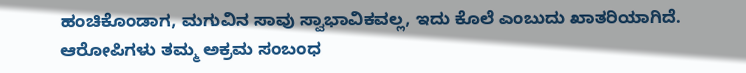ಹಂಚಿಕೊಂಡಾಗ, ಮಗುವಿನ ಸಾವು ಸ್ವಾಭಾವಿಕವಲ್ಲ, ಇದು ಕೊಲೆ ಎಂಬುದು ಖಾತರಿಯಾಗಿದೆ. ಆರೋಪಿಗಳು ತಮ್ಮ ಅಕ್ರಮ ಸಂಬಂಧ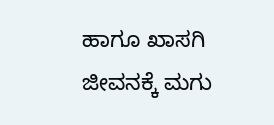ಹಾಗೂ ಖಾಸಗಿ ಜೀವನಕ್ಕೆ ಮಗು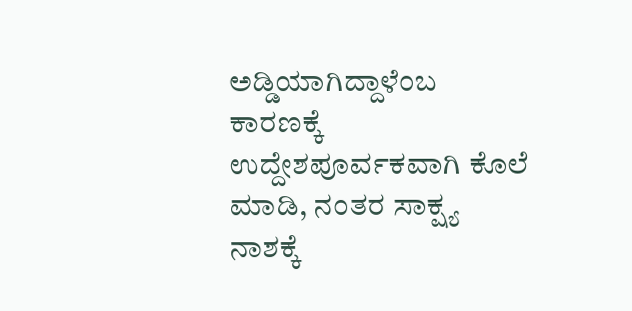ಅಡ್ಡಿಯಾಗಿದ್ದಾಳೆಂಬ ಕಾರಣಕ್ಕೆ ಉದ್ದೇಶಪೂರ್ವಕವಾಗಿ ಕೊಲೆ ಮಾಡಿ, ನಂತರ ಸಾಕ್ಷ್ಯ ನಾಶಕ್ಕೆ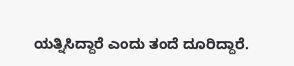ಯತ್ನಿಸಿದ್ದಾರೆ ಎಂದು ತಂದೆ ದೂರಿದ್ದಾರೆ.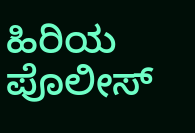ಹಿರಿಯ ಪೊಲೀಸ್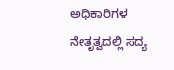ಅಧಿಕಾರಿಗಳ ನೇತೃತ್ವದಲ್ಲಿ ಸದ್ಯ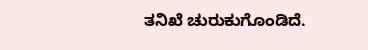ತನಿಖೆ ಚುರುಕುಗೊಂಡಿದೆ.